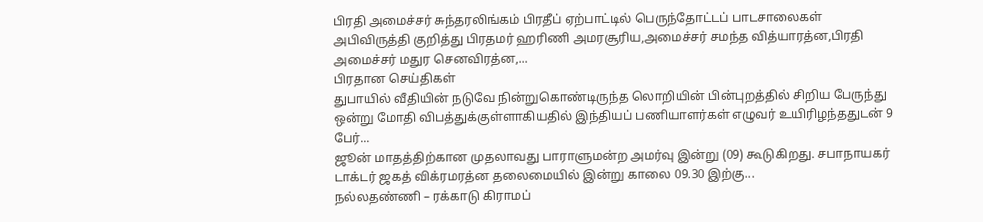பிரதி அமைச்சர் சுந்தரலிங்கம் பிரதீப் ஏற்பாட்டில் பெருந்தோட்டப் பாடசாலைகள் அபிவிருத்தி குறித்து பிரதமர் ஹரிணி அமரசூரிய,அமைச்சர் சமந்த வித்யாரத்ன,பிரதி அமைச்சர் மதுர செனவிரத்ன,...
பிரதான செய்திகள்
துபாயில் வீதியின் நடுவே நின்றுகொண்டிருந்த லொறியின் பின்புறத்தில் சிறிய பேருந்து ஒன்று மோதி விபத்துக்குள்ளாகியதில் இந்தியப் பணியாளர்கள் எழுவர் உயிரிழந்ததுடன் 9 பேர்...
ஜூன் மாதத்திற்கான முதலாவது பாராளுமன்ற அமர்வு இன்று (09) கூடுகிறது. சபாநாயகர் டாக்டர் ஜகத் விக்ரமரத்ன தலைமையில் இன்று காலை 09.30 இற்கு...
நல்லதண்ணி – ரக்காடு கிராமப்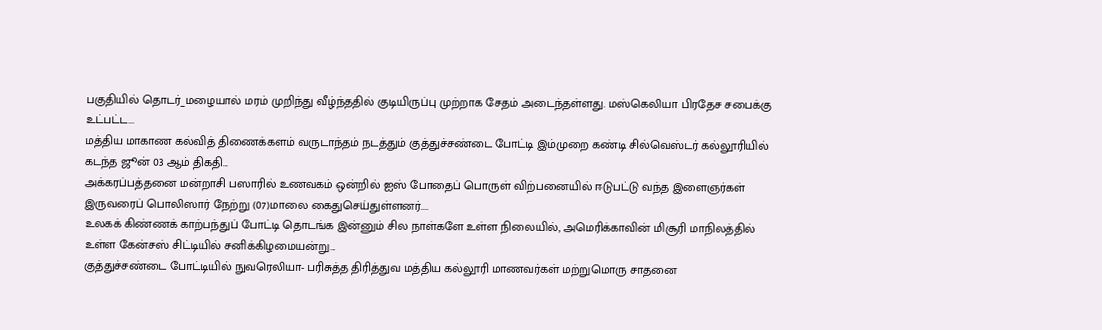பகுதியில் தொடர்_மழையால் மரம் முறிந்து வீழ்ந்ததில் குடியிருப்பு முற்றாக சேதம் அடைந்தள்ளது. மஸ்கெலியா பிரதேச சபைக்கு உட்பட்ட...
மத்திய மாகாண கல்வித் திணைக்களம் வருடாந்தம் நடத்தும் குத்துச்சண்டை போட்டி இம்முறை கண்டி சில்வெஸ்டர் கல்லூரியில் கடந்த ஜூன் 03 ஆம் திகதி...
அக்கரப்பத்தனை மன்றாசி பஸாரில் உணவகம் ஒன்றில் ஐஸ் போதைப் பொருள் விற்பனையில் ஈடுபட்டு வந்த இளைஞர்கள் இருவரைப் பொலிஸார் நேற்று (07)மாலை கைதுசெய்துள்ளனர்....
உலகக் கிண்ணக் காற்பந்துப் போட்டி தொடங்க இன்னும் சில நாள்களே உள்ள நிலையில், அமெரிக்காவின் மிசூரி மாநிலத்தில் உள்ள கேன்சஸ் சிட்டியில் சனிக்கிழமையன்று...
குத்துச்சண்டை போட்டியில் நுவரெலியா- பரிசுத்த திரித்துவ மத்திய கல்லூரி மாணவர்கள் மற்றுமொரு சாதனை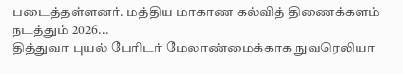படைத்தள்ளனர். மத்திய மாகாண கல்வித் திணைக்களம் நடத்தும் 2026...
தித்துவா புயல் பேரிடர் மேலாண்மைக்காக நுவரெலியா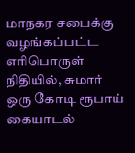மாநகர சபைக்கு வழங்கப்பட்ட எரிபொருள் நிதியில், சுமார் ஒரு கோடி ரூபாய் கையாடல்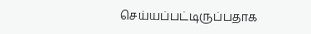செய்யப்பட்டிருப்பதாக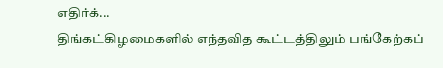எதிர்க்...
திங்கட்கிழமைகளில் எந்தவித கூட்டத்திலும் பங்கேற்கப்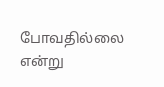போவதில்லை என்று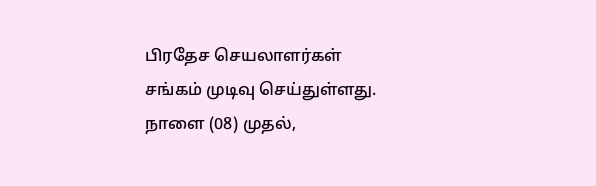பிரதேச செயலாளர்கள் சங்கம் முடிவு செய்துள்ளது. நாளை (08) முதல்,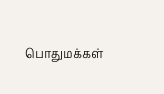பொதுமக்கள்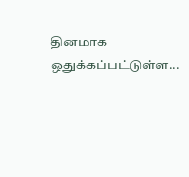தினமாக ஒதுக்கப்பட்டுள்ள...